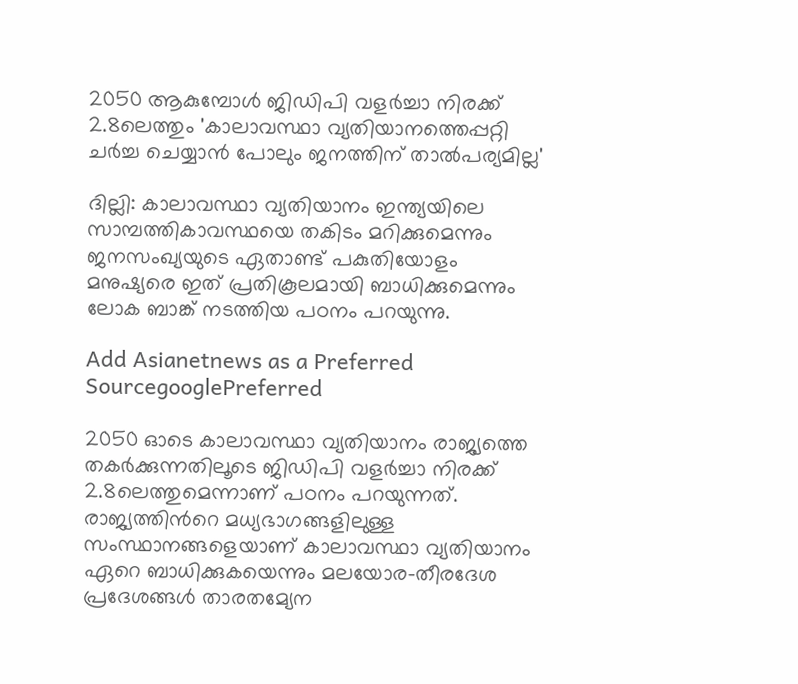2050 ആകുമ്പോള്‍ ജിഡിപി വളര്‍ച്ചാ നിരക്ക് 2.8ലെത്തും 'കാലാവസ്ഥാ വ്യതിയാനത്തെപ്പറ്റി ചര്‍ച്ച ചെയ്യാന്‍ പോലും ജനത്തിന് താല്‍പര്യമില്ല'

ദില്ലി: കാലാവസ്ഥാ വ്യതിയാനം ഇന്ത്യയിലെ സാമ്പത്തികാവസ്ഥയെ തകിടം മറിക്കുമെന്നും ജനസംഖ്യയുടെ ഏതാണ്ട് പകുതിയോളം മനുഷ്യരെ ഇത് പ്രതികൂലമായി ബാധിക്കുമെന്നും ലോക ബാങ്ക് നടത്തിയ പഠനം പറയുന്നു.

Add Asianetnews as a Preferred SourcegooglePreferred

2050 ഓടെ കാലാവസ്ഥാ വ്യതിയാനം രാജ്യത്തെ തകര്‍ക്കുന്നതിലൂടെ ജിഡിപി വളര്‍ച്ചാ നിരക്ക് 2.8ലെത്തുമെന്നാണ് പഠനം പറയുന്നത്. രാജ്യത്തിന്‍റെ മധ്യഭാഗങ്ങളിലുള്ള സംസ്ഥാനങ്ങളെയാണ് കാലാവസ്ഥാ വ്യതിയാനം ഏറെ ബാധിക്കുകയെന്നും മലയോര-തീരദേശ പ്രദേശങ്ങള്‍ താരതമ്യേന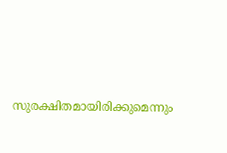സുരക്ഷിതമായിരിക്കുമെന്നും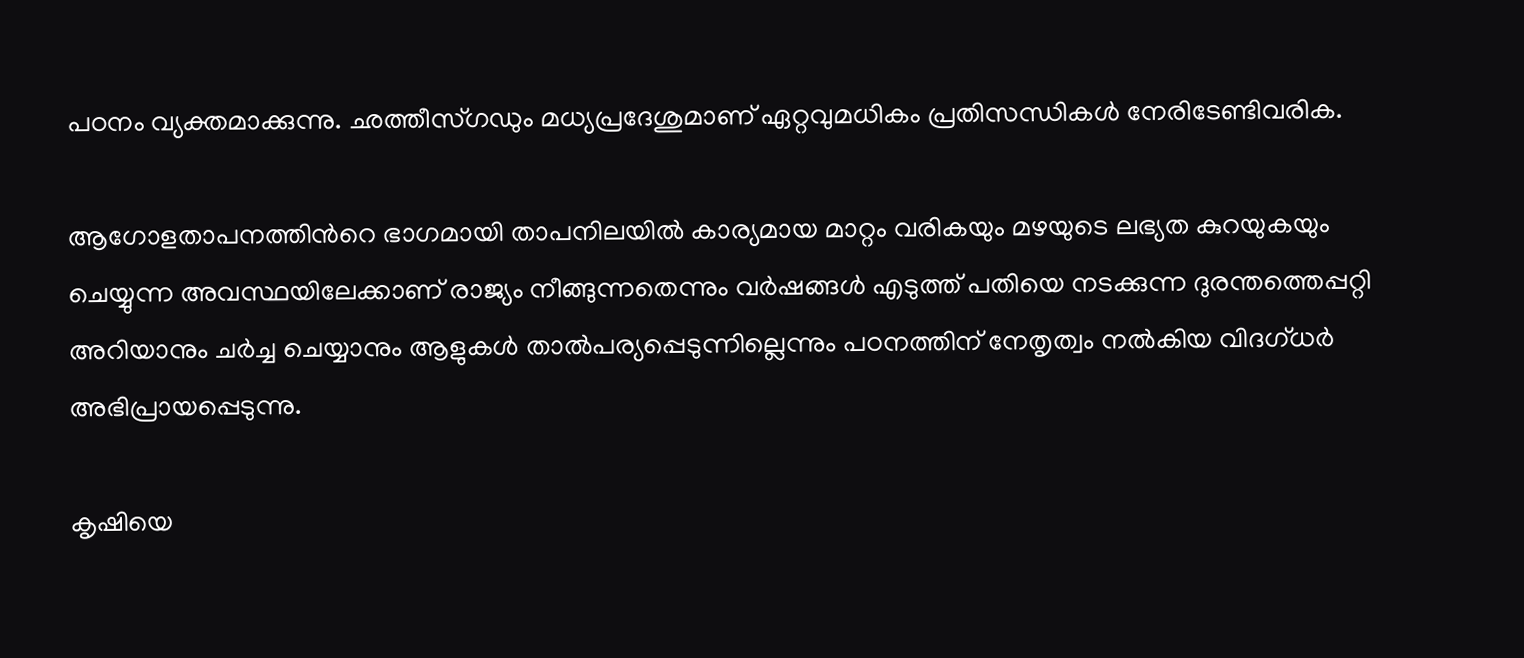പഠനം വ്യക്തമാക്കുന്നു. ഛത്തീസ്ഗഡും മധ്യപ്രദേശുമാണ് ഏറ്റവുമധികം പ്രതിസന്ധികള്‍ നേരിടേണ്ടിവരിക.

ആഗോളതാപനത്തിന്‍റെ ഭാഗമായി താപനിലയില്‍ കാര്യമായ മാറ്റം വരികയും മഴയുടെ ലഭ്യത കുറയുകയും ചെയ്യുന്ന അവസ്ഥയിലേക്കാണ് രാജ്യം നീങ്ങുന്നതെന്നും വര്‍ഷങ്ങള്‍ എടുത്ത് പതിയെ നടക്കുന്ന ദുരന്തത്തെപ്പറ്റി അറിയാനും ചര്‍ച്ച ചെയ്യാനും ആളുകള്‍ താല്‍പര്യപ്പെടുന്നില്ലെന്നും പഠനത്തിന് നേതൃത്വം നല്‍കിയ വിദഗ്ധര്‍ അഭിപ്രായപ്പെടുന്നു.

കൃഷിയെ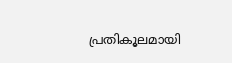പ്രതികൂലമായി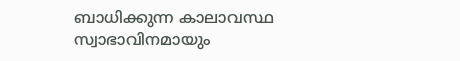ബാധിക്കുന്ന കാലാവസ്ഥ സ്വാഭാവിനമായും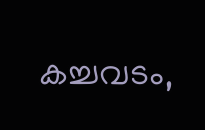കച്ചവടം,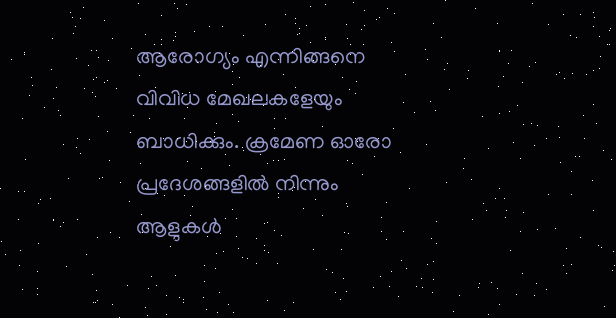ആരോഗ്യം എന്നിങ്ങനെ വിവിധ മേഖലകളേയും ബാധിക്കും. ക്രമേണ ഓരോ പ്രദേശങ്ങളില്‍ നിന്നും ആളുകള്‍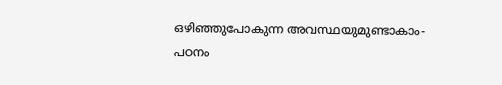ഒഴിഞ്ഞുപോകുന്ന അവസ്ഥയുമുണ്ടാകാം- പഠനം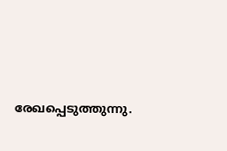രേഖപ്പെടുത്തുന്നു.